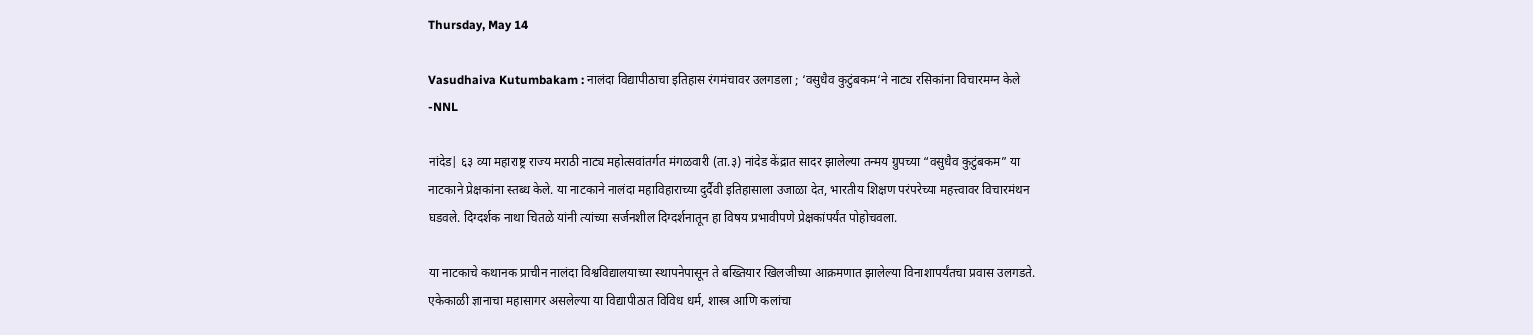Thursday, May 14

Vasudhaiva Kutumbakam : नालंदा विद्यापीठाचा इतिहास रंगमंचावर उलगडला ; ‘वसुधैव कुटुंबकम‘ने नाट्य रसिकांना विचारमग्न केले -NNL

नांदेड| ६३ व्या महाराष्ट्र राज्य मराठी नाट्य महोत्सवांतर्गत मंगळवारी (ता.३) नांदेड केंद्रात सादर झालेल्या तन्मय ग्रुपच्या “वसुधैव कुटुंबकम” या नाटकाने प्रेक्षकांना स्तब्ध केले. या नाटकाने नालंदा महाविहाराच्या दुर्दैवी इतिहासाला उजाळा देत, भारतीय शिक्षण परंपरेच्या महत्त्वावर विचारमंथन घडवले. दिग्दर्शक नाथा चितळे यांनी त्यांच्या सर्जनशील दिग्दर्शनातून हा विषय प्रभावीपणे प्रेक्षकांपर्यंत पोहोचवला.

या नाटकाचे कथानक प्राचीन नालंदा विश्वविद्यालयाच्या स्थापनेपासून ते बख्तियार खिलजीच्या आक्रमणात झालेल्या विनाशापर्यंतचा प्रवास उलगडते. एकेकाळी ज्ञानाचा महासागर असलेल्या या विद्यापीठात विविध धर्म, शास्त्र आणि कलांचा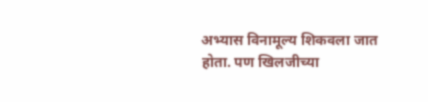अभ्यास विनामूल्य शिकवला जात होता. पण खिलजीच्या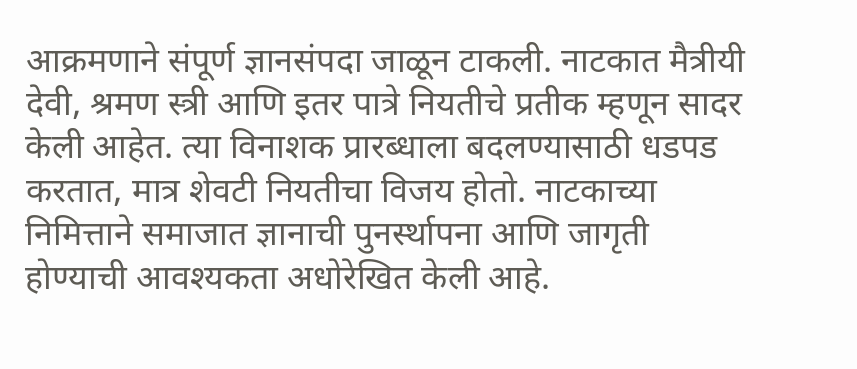आक्रमणाने संपूर्ण ज्ञानसंपदा जाळून टाकली. नाटकात मैत्रीयी देवी, श्रमण स्त्री आणि इतर पात्रे नियतीचे प्रतीक म्हणून सादर केली आहेत. त्या विनाशक प्रारब्धाला बदलण्यासाठी धडपड करतात, मात्र शेवटी नियतीचा विजय होतो. नाटकाच्या निमित्ताने समाजात ज्ञानाची पुनर्स्थापना आणि जागृती होण्याची आवश्यकता अधोरेखित केली आहे.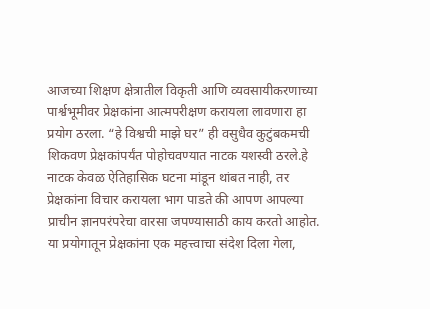आजच्या शिक्षण क्षेत्रातील विकृती आणि व्यवसायीकरणाच्या पार्श्वभूमीवर प्रेक्षकांना आत्मपरीक्षण करायला लावणारा हा प्रयोग ठरला. “हे विश्वची माझे घर” ही वसुधैव कुटुंबकमची शिकवण प्रेक्षकांपर्यंत पोहोचवण्यात नाटक यशस्वी ठरले.हे नाटक केवळ ऐतिहासिक घटना मांडून थांबत नाही, तर प्रेक्षकांना विचार करायला भाग पाडते की आपण आपल्या प्राचीन ज्ञानपरंपरेचा वारसा जपण्यासाठी काय करतो आहोत. या प्रयोगातून प्रेक्षकांना एक महत्त्वाचा संदेश दिला गेला,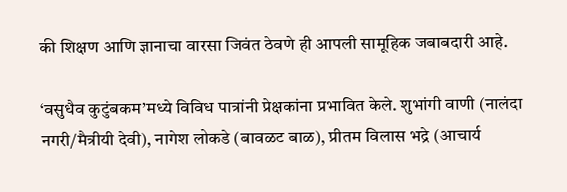की शिक्षण आणि ज्ञानाचा वारसा जिवंत ठेवणे ही आपली सामूहिक जबाबदारी आहे.

‘वसुधैव कुटुंबकम’मध्ये विविध पात्रांनी प्रेक्षकांना प्रभावित केले. शुभांगी वाणी (नालंदा नगरी/मैत्रीयी देवी), नागेश लोकडे (बावळट बाळ), प्रीतम विलास भद्रे (आचार्य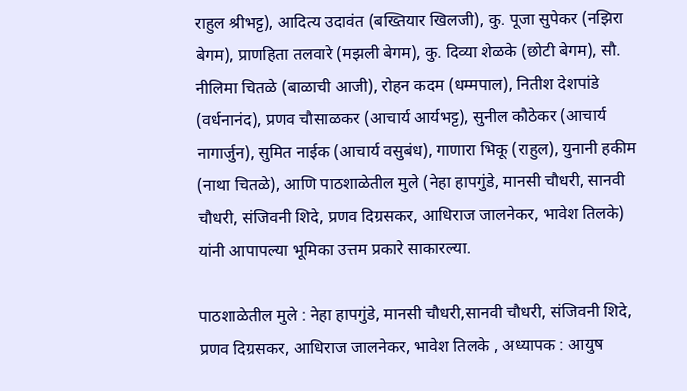राहुल श्रीभट्ट), आदित्य उदावंत (बख्तियार खिलजी), कु. पूजा सुपेकर (नझिरा बेगम), प्राणहिता तलवारे (मझली बेगम), कु. दिव्या शेळके (छोटी बेगम), सौ. नीलिमा चितळे (बाळाची आजी), रोहन कदम (धम्मपाल), नितीश देशपांडे (वर्धनानंद), प्रणव चौसाळकर (आचार्य आर्यभट्ट), सुनील कौठेकर (आचार्य नागार्जुन), सुमित नाईक (आचार्य वसुबंध), गाणारा भिकू (राहुल), युनानी हकीम (नाथा चितळे), आणि पाठशाळेतील मुले (नेहा हापगुंडे, मानसी चौधरी, सानवी चौधरी, संजिवनी शिदे, प्रणव दिग्रसकर, आधिराज जालनेकर, भावेश तिलके) यांनी आपापल्या भूमिका उत्तम प्रकारे साकारल्या.

पाठशाळेतील मुले : नेहा हापगुंडे, मानसी चौधरी,सानवी चौधरी, संजिवनी शिदे, प्रणव दिग्रसकर, आधिराज जालनेकर, भावेश तिलके , अध्यापक : आयुष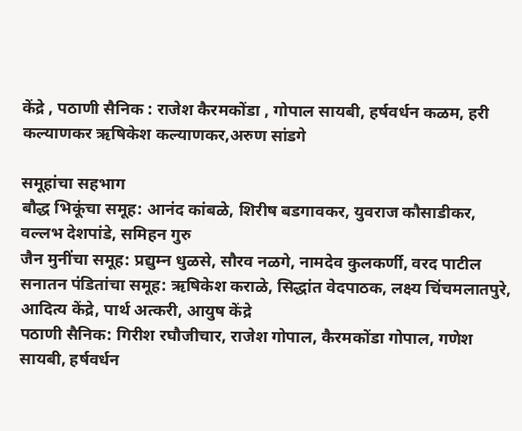केंद्रे , पठाणी सैनिक : राजेश कैरमकोंडा , गोपाल सायबी, हर्षवर्धन कळम, हरी कल्याणकर ऋषिकेश कल्याणकर,अरुण सांडगे

समूहांचा सहभाग
बौद्ध भिकूंचा समूह: आनंद कांबळे, शिरीष बडगावकर, युवराज कौसाडीकर, वल्लभ देशपांडे, समिहन गुरु
जैन मुनींचा समूह: प्रद्युम्न धुळसे, सौरव नळगे, नामदेव कुलकर्णी, वरद पाटील
सनातन पंडितांचा समूह: ऋषिकेश कराळे, सिद्धांत वेदपाठक, लक्ष्य चिंचमलातपुरे, आदित्य केंद्रे, पार्थ अत्करी, आयुष केंद्रे
पठाणी सैनिक: गिरीश रघौजीचार, राजेश गोपाल, कैरमकोंडा गोपाल, गणेश सायबी, हर्षवर्धन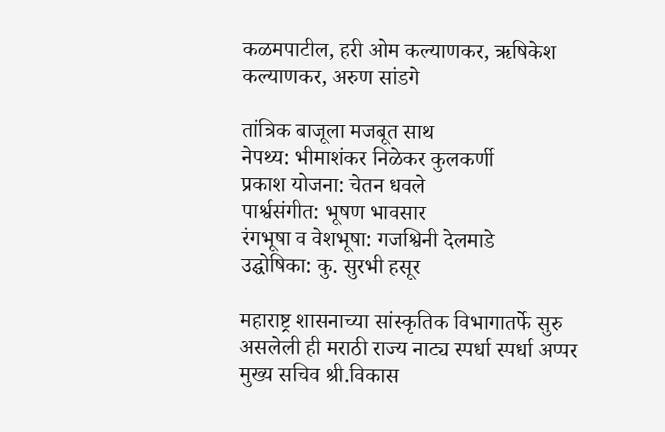कळमपाटील, हरी ओम कल्याणकर, ऋषिकेश कल्याणकर, अरुण सांडगे

तांत्रिक बाजूला मजबूत साथ
नेपथ्य: भीमाशंकर निळेकर कुलकर्णी
प्रकाश योजना: चेतन धवले
पार्श्वसंगीत: भूषण भावसार
रंगभूषा व वेशभूषा: गजश्विनी देलमाडे
उद्घोषिका: कु. सुरभी हसूर

महाराष्ट्र शासनाच्या सांस्कृतिक विभागातर्फे सुरु असलेली ही मराठी राज्य नाट्य स्पर्धा स्पर्धा अप्पर मुख्य सचिव श्री.विकास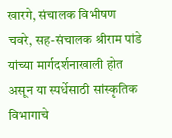खारगे, संचालक विभीषण चवरे, सह-संचालक श्रीराम पांडे यांच्या मार्गदर्शनाखाली होत असून या स्पर्धेसाठी सांस्कृतिक विभागाचे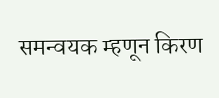समन्वयक म्हणून किरण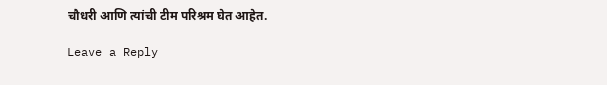चौधरी आणि त्यांची टीम परिश्रम घेत आहेत.

Leave a Reply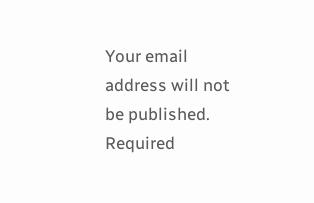Your email address will not be published. Required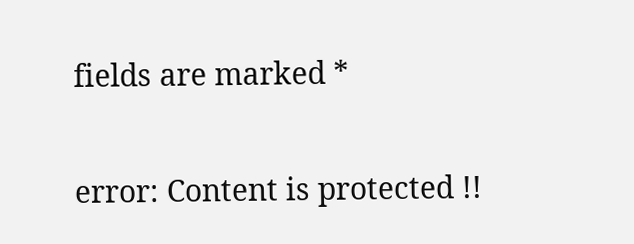fields are marked *

error: Content is protected !!